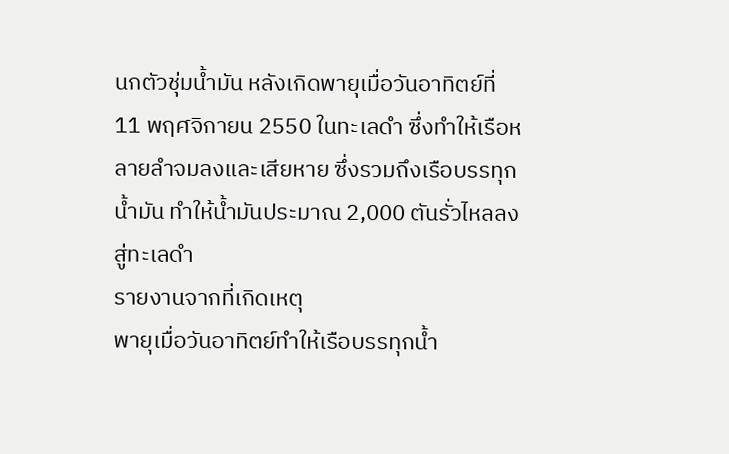นกตัวชุ่มน้ำมัน หลังเกิดพายุเมื่อวันอาทิตย์ที่ 11 พฤศจิกายน 2550 ในทะเลดำ ซึ่งทำให้เรือหลายลำจมลงและเสียหาย ซึ่งรวมถึงเรือบรรทุกน้ำมัน ทำให้น้ำมันประมาณ 2,000 ตันรั่วไหลลงสู่ทะเลดำ
รายงานจากที่เกิดเหตุ
พายุเมื่อวันอาทิตย์ทำให้เรือบรรทุกน้ำ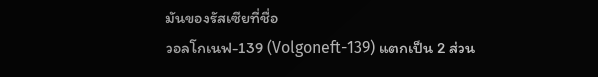มันของรัสเซียที่ชื่อ
วอลโกเนฟ-139 (Volgoneft-139) แตกเป็น 2 ส่วน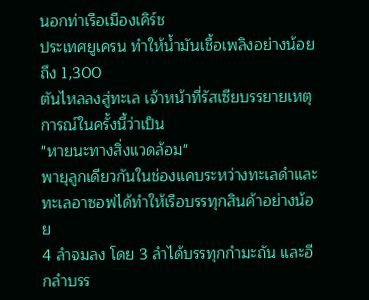นอกท่าเรือเมืองเคิร์ช
ประเทศยูเครน ทำให้น้ำมันเชื้อเพลิงอย่างน้อยถึง 1,300
ตันไหลลงสู่ทะเล เจ้าหน้าที่รัสเซียบรรยายเหตุการณ์ในครั้งนี้ว่าเป็น
"หายนะทางสิ่งแวดล้อม"
พายุลูกเดียวกันในช่องแคบระหว่างทะเลดำและทะเลอาซอฟได้ทำให้เรือบรรทุกสินค้าอย่างน้อย
4 ลำจมลง โดย 3 ลำได้บรรทุกกำมะถัน และอีกลำบรร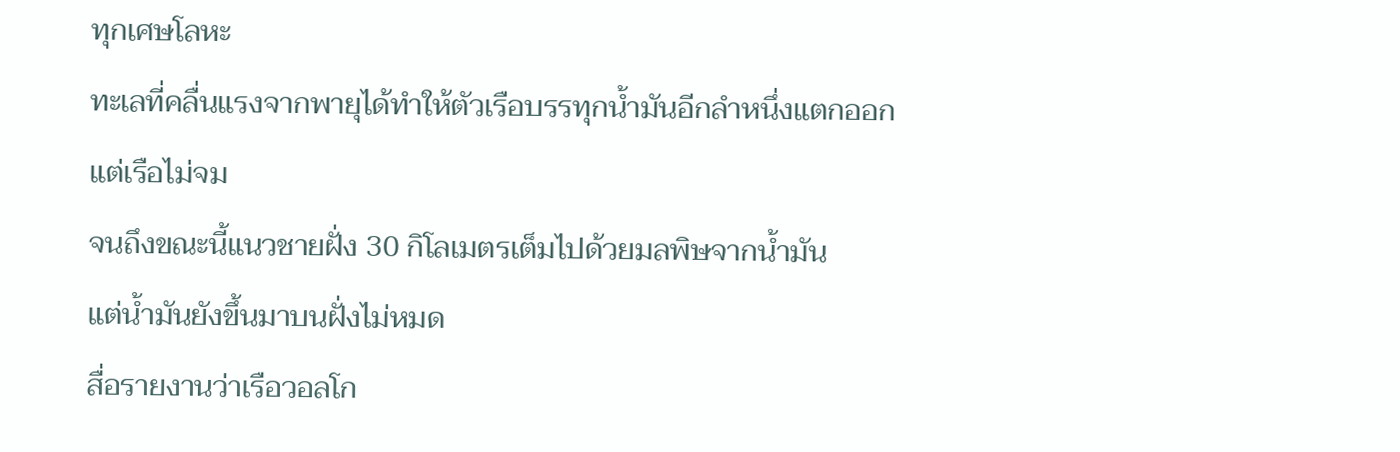ทุกเศษโลหะ
ทะเลที่คลื่นแรงจากพายุได้ทำให้ตัวเรือบรรทุกน้ำมันอีกลำหนึ่งแตกออก
แต่เรือไม่จม
จนถึงขณะนี้แนวชายฝั่ง 30 กิโลเมตรเต็มไปด้วยมลพิษจากน้ำมัน
แต่น้ำมันยังขึ้นมาบนฝั่งไม่หมด
สื่อรายงานว่าเรือวอลโก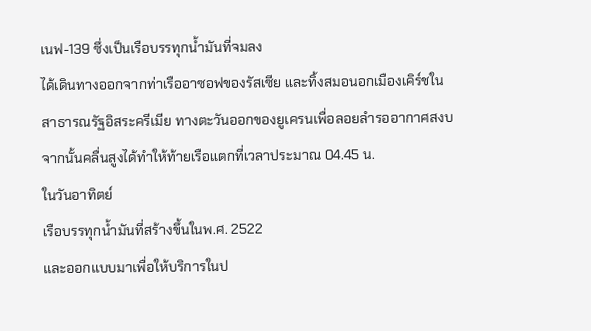เนฟ-139 ซึ่งเป็นเรือบรรทุกน้ำมันที่จมลง
ได้เดินทางออกจากท่าเรืออาซอฟของรัสเซีย และทิ้งสมอนอกเมืองเคิร์ชใน
สาธารณรัฐอิสระครีเมีย ทางตะวันออกของยูเครนเพื่อลอยลำรออากาศสงบ
จากนั้นคลื่นสูงได้ทำให้ท้ายเรือแตกที่เวลาประมาณ 04.45 น.
ในวันอาทิตย์
เรือบรรทุกน้ำมันที่สร้างขึ้นในพ.ศ. 2522
และออกแบบมาเพื่อให้บริการในป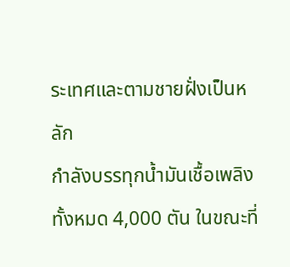ระเทศและตามชายฝั่งเป็นหลัก
กำลังบรรทุกน้ำมันเชื้อเพลิงทั้งหมด 4,000 ตัน ในขณะที่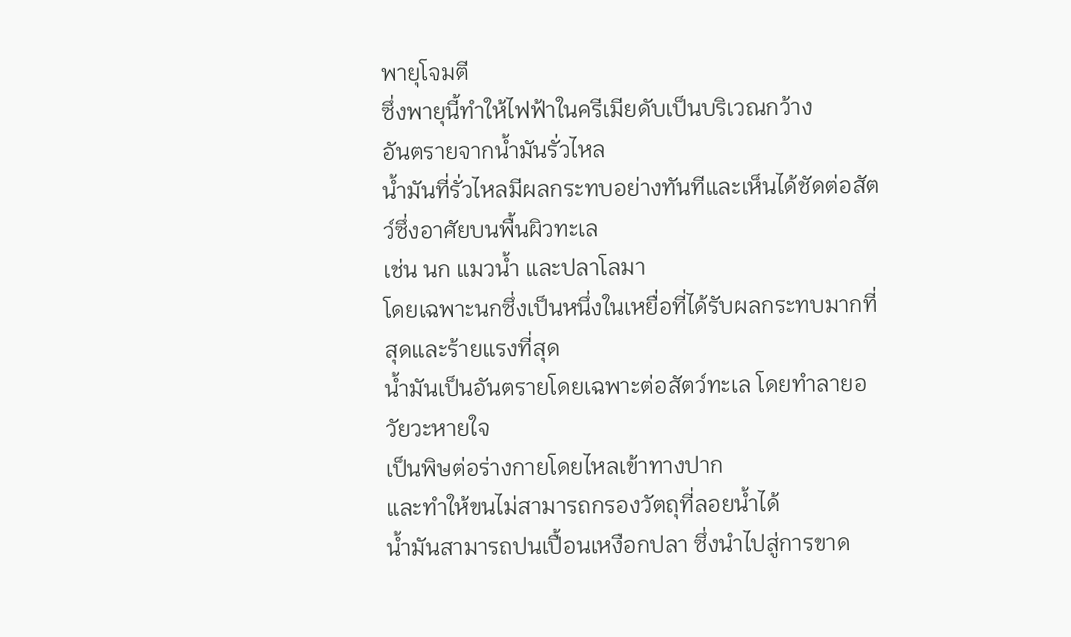พายุโจมตี
ซึ่งพายุนี้ทำให้ไฟฟ้าในครีเมียดับเป็นบริเวณกว้าง
อันตรายจากน้ำมันรั่วไหล
น้ำมันที่รั่วไหลมีผลกระทบอย่างทันทีและเห็นได้ชัดต่อสัตว์ซึ่งอาศัยบนพื้นผิวทะเล
เช่น นก แมวน้ำ และปลาโลมา
โดยเฉพาะนกซึ่งเป็นหนึ่งในเหยื่อที่ได้รับผลกระทบมากที่สุดและร้ายแรงที่สุด
น้ำมันเป็นอันตรายโดยเฉพาะต่อสัตว์ทะเล โดยทำลายอวัยวะหายใจ
เป็นพิษต่อร่างกายโดยไหลเข้าทางปาก
และทำให้ขนไม่สามารถกรองวัตถุที่ลอยน้ำได้
น้ำมันสามารถปนเปื้อนเหงือกปลา ซึ่งนำไปสู่การขาด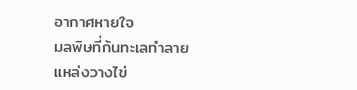อากาศหายใจ
มลพิษที่ก้นทะเลทำลายแหล่งวางไข่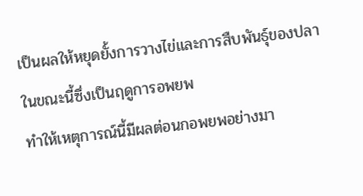เป็นผลให้หยุดยั้งการวางไข่และการสืบพันธุ์ของปลา
ในขณะนี้ซึ่งเป็นฤดูการอพยพ
ทำให้เหตุการณ์นี้มีผลต่อนกอพยพอย่างมา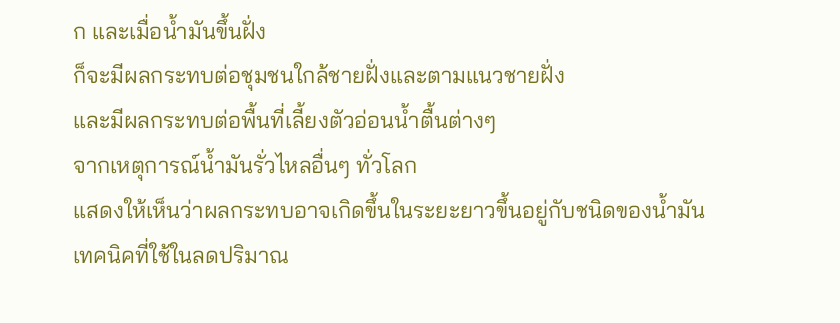ก และเมื่อน้ำมันขึ้นฝั่ง
ก็จะมีผลกระทบต่อชุมชนใกล้ชายฝั่งและตามแนวชายฝั่ง
และมีผลกระทบต่อพื้นที่เลี้ยงตัวอ่อนน้ำตื้นต่างๆ
จากเหตุการณ์น้ำมันรั่วไหลอื่นๆ ทั่วโลก
แสดงให้เห็นว่าผลกระทบอาจเกิดขึ้นในระยะยาวขึ้นอยู่กับชนิดของน้ำมัน
เทคนิคที่ใช้ในลดปริมาณ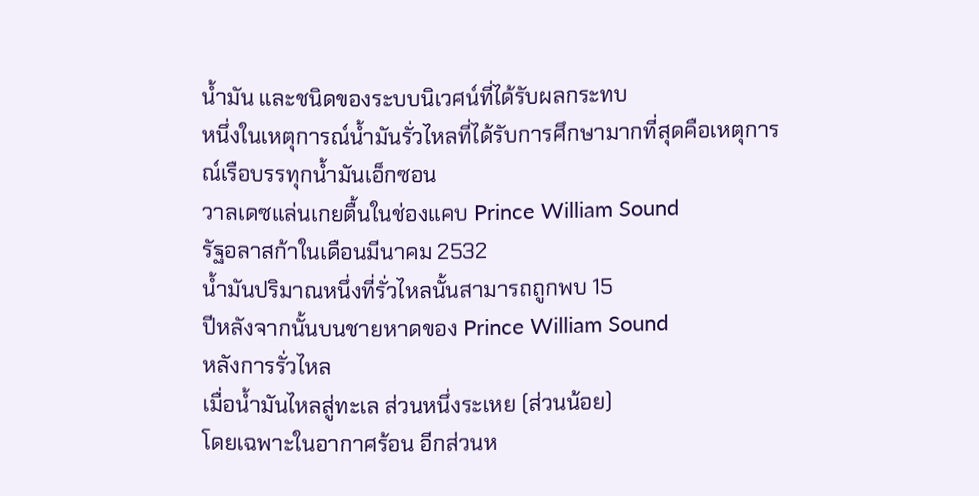น้ำมัน และชนิดของระบบนิเวศน์ที่ได้รับผลกระทบ
หนึ่งในเหตุการณ์น้ำมันรั่วไหลที่ได้รับการศึกษามากที่สุดคือเหตุการณ์เรือบรรทุกน้ำมันเอ็กซอน
วาลเดซแล่นเกยตื้นในช่องแคบ Prince William Sound
รัฐอลาสก้าในเดือนมีนาคม 2532
น้ำมันปริมาณหนึ่งที่รั่วไหลนั้นสามารถถูกพบ 15
ปีหลังจากนั้นบนชายหาดของ Prince William Sound
หลังการรั่วไหล
เมื่อน้ำมันไหลสู่ทะเล ส่วนหนึ่งระเหย (ส่วนน้อย)
โดยเฉพาะในอากาศร้อน อีกส่วนห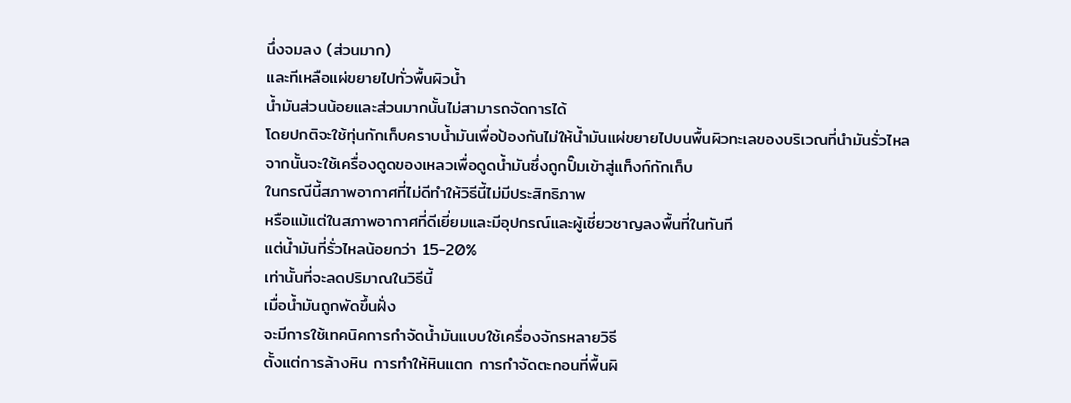นึ่งจมลง (ส่วนมาก)
และทีเหลือแผ่ขยายไปทั่วพื้นผิวน้ำ
น้ำมันส่วนน้อยและส่วนมากนั้นไม่สามารถจัดการได้
โดยปกติจะใช้ทุ่นกักเก็บคราบน้ำมันเพื่อป้องกันไม่ให้น้ำมันแผ่ขยายไปบนพื้นผิวทะเลของบริเวณที่นำมันรั่วไหล
จากนั้นจะใช้เครื่องดูดของเหลวเพื่อดูดน้ำมันซึ่งถูกปั๊มเข้าสู่แท็งก์กักเก็บ
ในกรณีนี้สภาพอากาศที่ไม่ดีทำให้วิธีนี้ไม่มีประสิทธิภาพ
หรือแม้แต่ในสภาพอากาศที่ดีเยี่ยมและมีอุปกรณ์และผู้เชี่ยวชาญลงพื้นที่ในทันที
แต่น้ำมันที่รั่วไหลน้อยกว่า 15-20%
เท่านั้นที่จะลดปริมาณในวิธีนี้
เมื่อน้ำมันถูกพัดขึ้นฝั่ง
จะมีการใช้เทคนิคการกำจัดน้ำมันแบบใช้เครื่องจักรหลายวิธี
ตั้งแต่การล้างหิน การทำให้หินแตก การกำจัดตะกอนที่พื้นผิ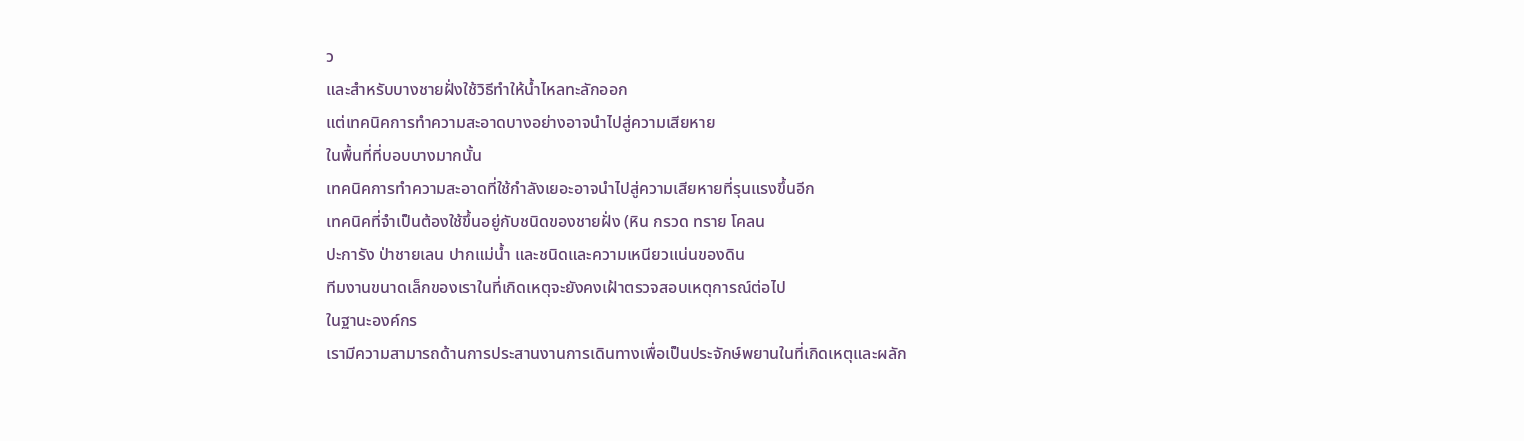ว
และสำหรับบางชายฝั่งใช้วิธีทำให้น้ำไหลทะลักออก
แต่เทคนิคการทำความสะอาดบางอย่างอาจนำไปสู่ความเสียหาย
ในพื้นที่ที่บอบบางมากนั้น
เทคนิคการทำความสะอาดที่ใช้กำลังเยอะอาจนำไปสู่ความเสียหายที่รุนแรงขึ้นอีก
เทคนิคที่จำเป็นต้องใช้ขึ้นอยู่กับชนิดของชายฝั่ง (หิน กรวด ทราย โคลน
ปะการัง ป่าชายเลน ปากแม่น้ำ และชนิดและความเหนียวแน่นของดิน
ทีมงานขนาดเล็กของเราในที่เกิดเหตุจะยังคงเฝ้าตรวจสอบเหตุการณ์ต่อไป
ในฐานะองค์กร
เรามีความสามารถด้านการประสานงานการเดินทางเพื่อเป็นประจักษ์พยานในที่เกิดเหตุและผลัก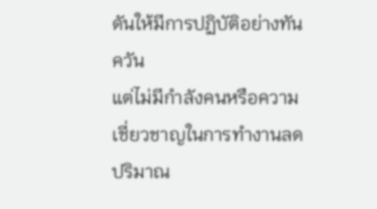ดันให้มีการปฏิบัติอย่างทันควัน
แต่ไม่มีกำลังคนหรือความเชี่ยวชาญในการทำงานลดปริมาณ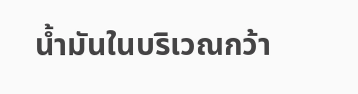น้ำมันในบริเวณกว้า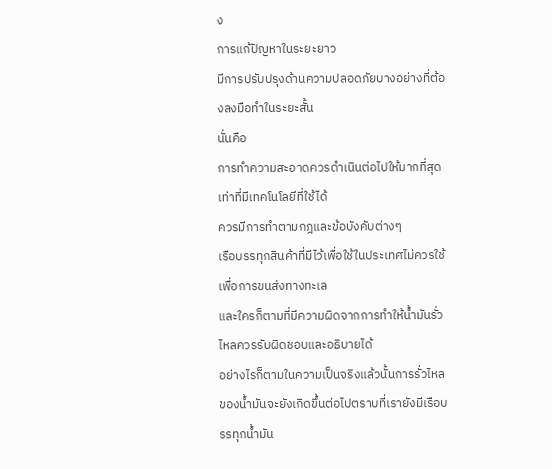ง
การแก้ปัญหาในระยะยาว
มีการปรับปรุงด้านความปลอดภัยบางอย่างที่ต้องลงมือทำในระยะสั้น
นั่นคือ
การทำความสะอาดควรดำเนินต่อไปให้มากที่สุดเท่าที่มีเทคโนโลยีที่ใช้ได้
ควรมีการทำตามกฎและข้อบังคับต่างๆ
เรือบรรทุกสินค้าที่มีไว้เพื่อใช้ในประเทศไม่ควรใช้เพื่อการขนส่งทางทะเล
และใครก็ตามที่มีความผิดจากการทำให้น้ำมันรั่วไหลควรรับผิดชอบและอธิบายได้
อย่างไรก็ตามในความเป็นจริงแล้วนั้นการรั่วไหลของน้ำมันจะยังเกิดขึ้นต่อไปตราบที่เรายังมีเรือบรรทุกน้ำมัน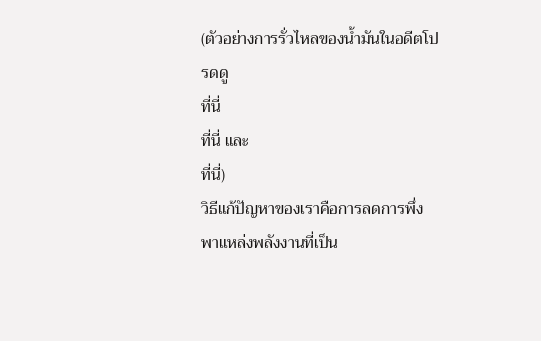(ตัวอย่างการรั่วไหลของน้ำมันในอดีตโปรดดู
ที่นี่
ที่นี่ และ
ที่นี่)
วิธีแก้ปัญหาของเราคือการลดการพึ่งพาแหล่งพลังงานที่เป็น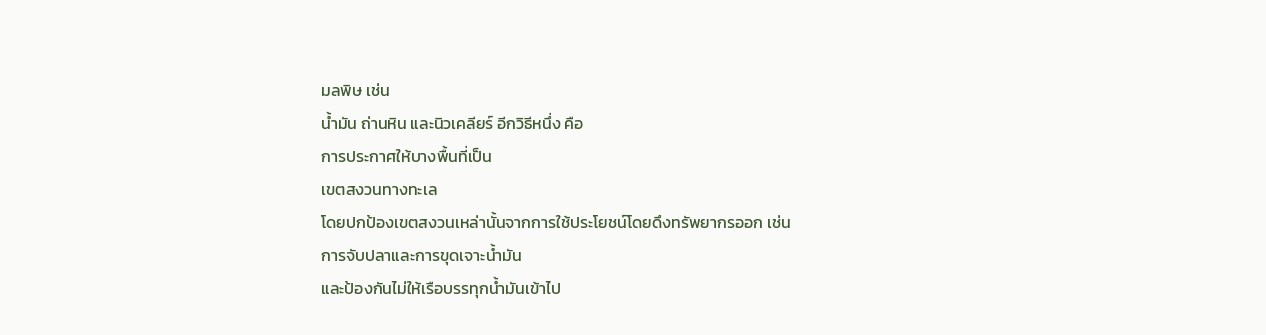มลพิษ เช่น
น้ำมัน ถ่านหิน และนิวเคลียร์ อีกวิธีหนึ่ง คือ
การประกาศให้บางพื้นที่เป็น
เขตสงวนทางทะเล
โดยปกป้องเขตสงวนเหล่านั้นจากการใช้ประโยชน์โดยดึงทรัพยากรออก เช่น
การจับปลาและการขุดเจาะน้ำมัน
และป้องกันไม่ให้เรือบรรทุกน้ำมันเข้าไป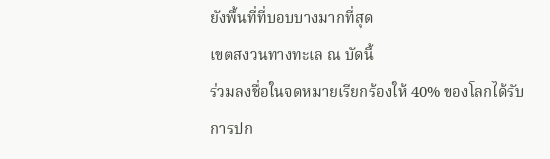ยังพื้นที่ที่บอบบางมากที่สุด
เขตสงวนทางทะเล ณ บัดนี้
ร่วมลงชื่อในจดหมายเรียกร้องให้ 40% ของโลกได้รับการปก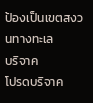ป้องเป็นเขตสงวนทางทะเล
บริจาค
โปรดบริจาค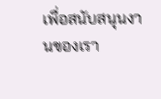เพื่อสนับสนุนงานของเรา